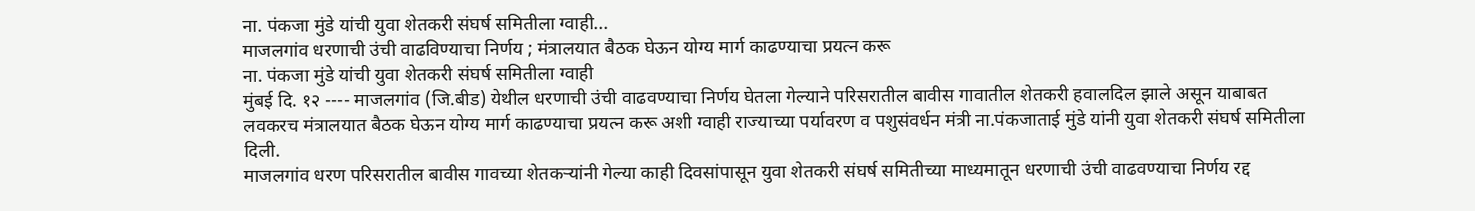ना. पंकजा मुंडे यांची युवा शेतकरी संघर्ष समितीला ग्वाही...
माजलगांव धरणाची उंची वाढविण्याचा निर्णय ; मंत्रालयात बैठक घेऊन योग्य मार्ग काढण्याचा प्रयत्न करू
ना. पंकजा मुंडे यांची युवा शेतकरी संघर्ष समितीला ग्वाही
मुंबई दि. १२ ---- माजलगांव (जि.बीड) येथील धरणाची उंची वाढवण्याचा निर्णय घेतला गेल्याने परिसरातील बावीस गावातील शेतकरी हवालदिल झाले असून याबाबत लवकरच मंत्रालयात बैठक घेऊन योग्य मार्ग काढण्याचा प्रयत्न करू अशी ग्वाही राज्याच्या पर्यावरण व पशुसंवर्धन मंत्री ना.पंकजाताई मुंडे यांनी युवा शेतकरी संघर्ष समितीला दिली.
माजलगांव धरण परिसरातील बावीस गावच्या शेतकऱ्यांनी गेल्या काही दिवसांपासून युवा शेतकरी संघर्ष समितीच्या माध्यमातून धरणाची उंची वाढवण्याचा निर्णय रद्द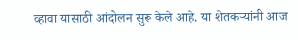व्हावा यासाठी आंदोलन सुरू केले आहे. या शेतकऱ्यांनी आज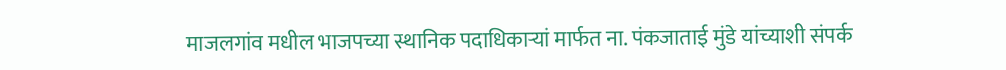माजलगांव मधील भाजपच्या स्थानिक पदाधिकाऱ्यां मार्फत ना. पंकजाताई मुंडे यांच्याशी संपर्क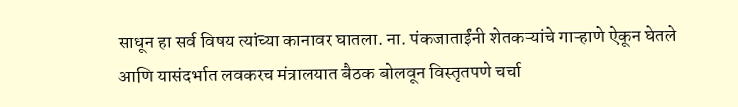साधून हा सर्व विषय त्यांच्या कानावर घातला. ना. पंकजाताईंनी शेतकऱ्यांचे गाऱ्हाणे ऐकून घेतले आणि यासंदर्भात लवकरच मंत्रालयात बैठक बोलवून विस्तृतपणे चर्चा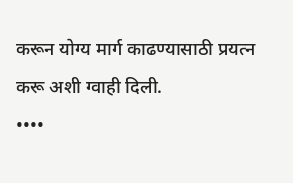करून योग्य मार्ग काढण्यासाठी प्रयत्न करू अशी ग्वाही दिली.
••••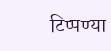टिप्पण्या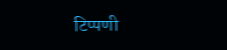टिप्पणी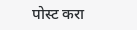पोस्ट करा